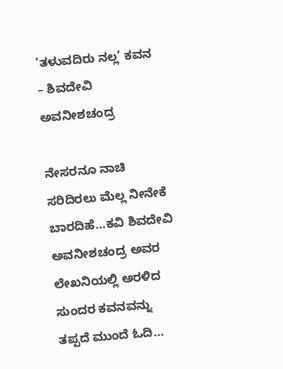‘ತಳುವದಿರು ನಲ್ಲ’ ಕವನ – ಶಿವದೇವಿ ಅವನೀಶಚಂದ್ರ

ನೇಸರನೂ ನಾಚಿ ಸರಿದಿರಲು ಮೆಲ್ಲ ನೀನೇಕೆ ಬಾರದಿಹೆ…ಕವಿ ಶಿವದೇವಿ ಅವನೀಶಚಂದ್ರ ಅವರ ಲೇಖನಿಯಲ್ಲಿ ಅರಳಿದ ಸುಂದರ ಕವನವನ್ನು ತಪ್ಪದೆ ಮುಂದೆ ಓದಿ…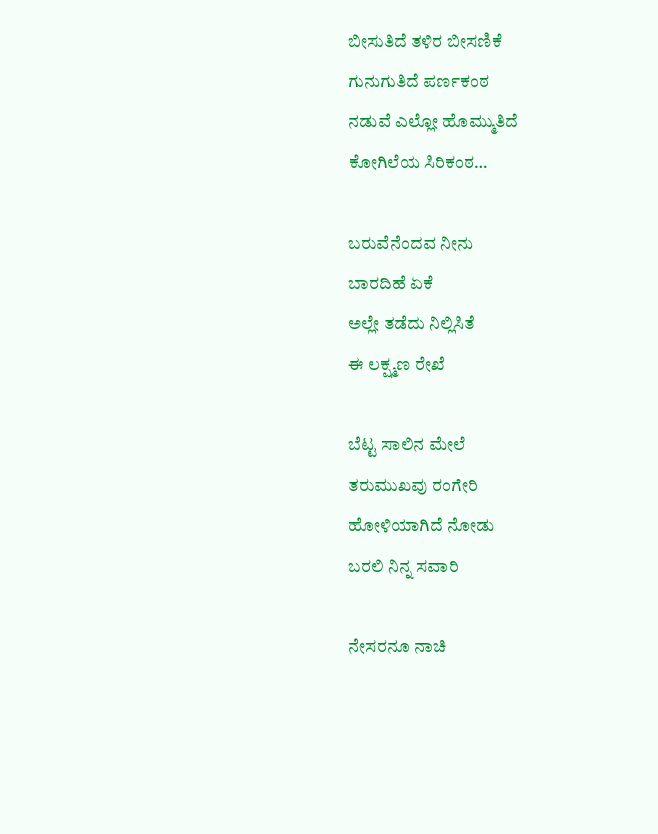ಬೀಸುತಿದೆ ತಳಿರ ಬೀಸಣಿಕೆ
ಗುನುಗುತಿದೆ ಪರ್ಣಕಂಠ
ನಡುವೆ ಎಲ್ಲೋ ಹೊಮ್ಮುತಿದೆ
ಕೋಗಿಲೆಯ ಸಿರಿಕಂಠ…

ಬರುವೆನೆಂದವ ನೀನು
ಬಾರದಿಹೆ ಏಕೆ
ಅಲ್ಲೇ ತಡೆದು ನಿಲ್ಲಿಸಿತೆ
ಈ ಲಕ್ಷ್ಮಣ ರೇಖೆ

ಬೆಟ್ಟ ಸಾಲಿನ ಮೇಲೆ
ತರುಮುಖವು ರಂಗೇರಿ
ಹೋಳಿಯಾಗಿದೆ ನೋಡು
ಬರಲಿ ನಿನ್ನ ಸವಾರಿ

ನೇಸರನೂ ನಾಚಿ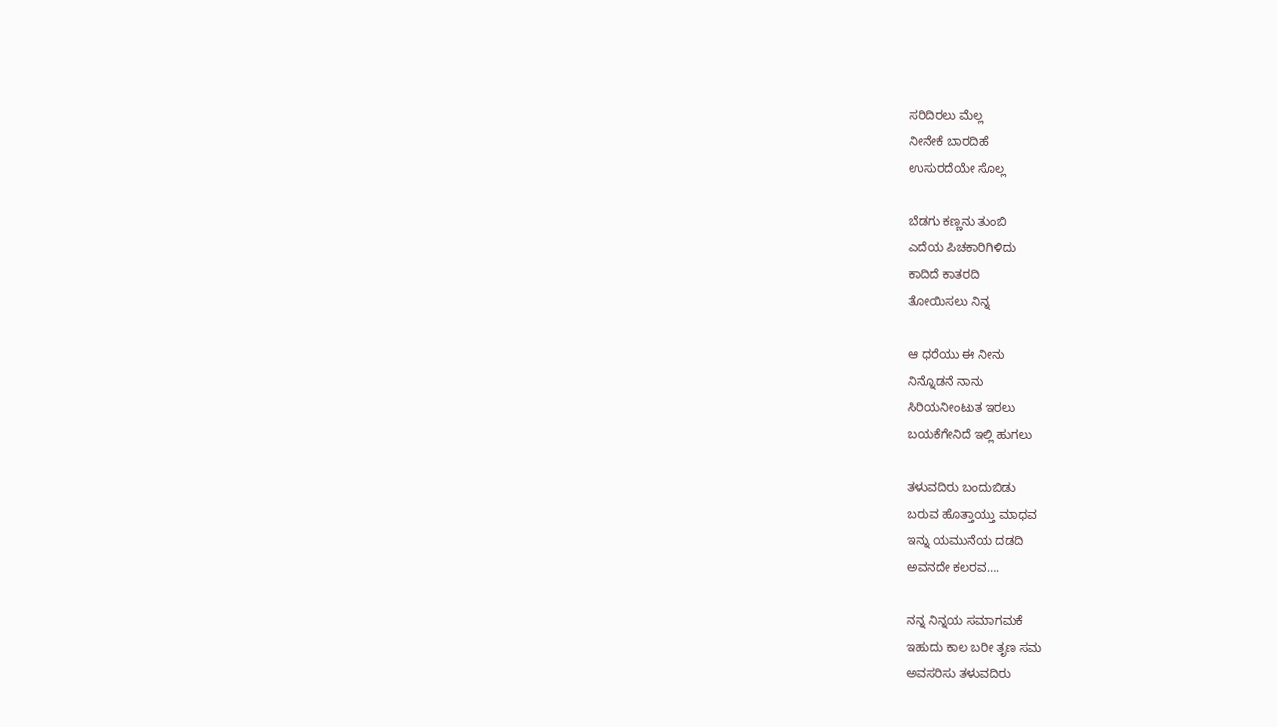ಸರಿದಿರಲು ಮೆಲ್ಲ
ನೀನೇಕೆ ಬಾರದಿಹೆ
ಉಸುರದೆಯೇ ಸೊಲ್ಲ

ಬೆಡಗು ಕಣ್ಣನು ತುಂಬಿ
ಎದೆಯ ಪಿಚಕಾರಿಗಿಳಿದು
ಕಾದಿದೆ ಕಾತರದಿ
ತೋಯಿಸಲು ನಿನ್ನ

ಆ ಧರೆಯು ಈ ನೀನು
ನಿನ್ನೊಡನೆ ನಾನು
ಸಿರಿಯನೀಂಟುತ ಇರಲು
ಬಯಕೆಗೇನಿದೆ ಇಲ್ಲಿ ಹುಗಲು

ತಳುವದಿರು ಬಂದುಬಿಡು
ಬರುವ ಹೊತ್ತಾಯ್ತು ಮಾಧವ
ಇನ್ನು ಯಮುನೆಯ ದಡದಿ
ಅವನದೇ ಕಲರವ….

ನನ್ನ ನಿನ್ನಯ‌ ಸಮಾಗಮಕೆ
ಇಹುದು ಕಾಲ ಬರೀ ತೃಣ ಸಮ
ಅವಸರಿಸು ತಳುವದಿರು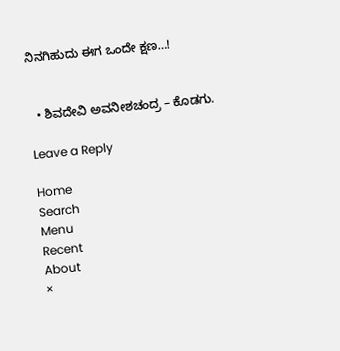ನಿನಗಿಹುದು ಈಗ ಒಂದೇ ಕ್ಷಣ…!


  • ಶಿವದೇವಿ ಅವನೀಶಚಂದ್ರ – ಕೊಡಗು.

Leave a Reply

Home
Search
Menu
Recent
About
×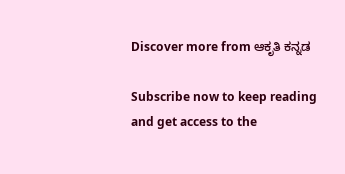Discover more from ಆಕೃತಿ ಕನ್ನಡ

Subscribe now to keep reading and get access to the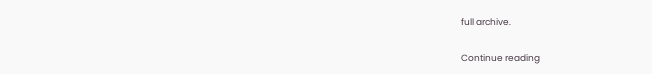full archive.

Continue reading